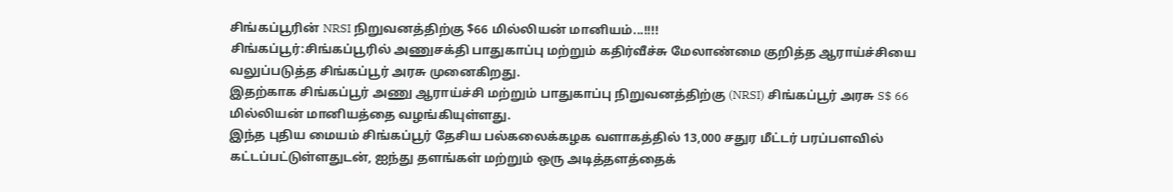சிங்கப்பூரின் NRSI நிறுவனத்திற்கு $66 மில்லியன் மானியம்...!!!!
சிங்கப்பூர்:சிங்கப்பூரில் அணுசக்தி பாதுகாப்பு மற்றும் கதிர்வீச்சு மேலாண்மை குறித்த ஆராய்ச்சியை வலுப்படுத்த சிங்கப்பூர் அரசு முனைகிறது.
இதற்காக சிங்கப்பூர் அணு ஆராய்ச்சி மற்றும் பாதுகாப்பு நிறுவனத்திற்கு (NRSI) சிங்கப்பூர் அரசு S$ 66 மில்லியன் மானியத்தை வழங்கியுள்ளது.
இந்த புதிய மையம் சிங்கப்பூர் தேசிய பல்கலைக்கழக வளாகத்தில் 13,000 சதுர மீட்டர் பரப்பளவில் கட்டப்பட்டுள்ளதுடன், ஐந்து தளங்கள் மற்றும் ஒரு அடித்தளத்தைக்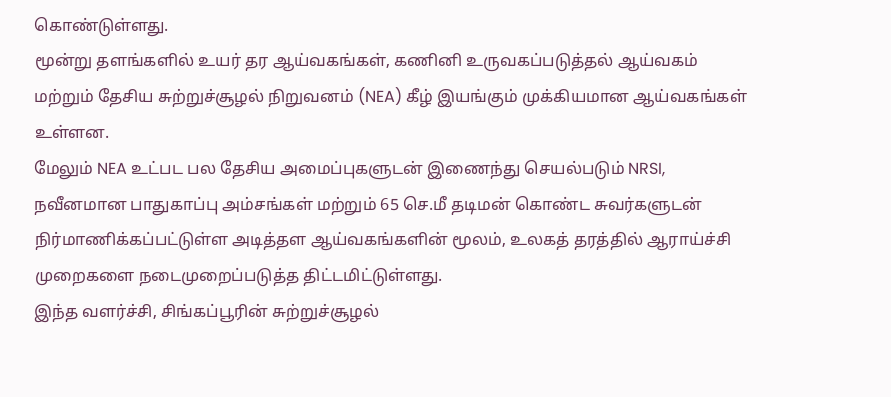கொண்டுள்ளது.
மூன்று தளங்களில் உயர் தர ஆய்வகங்கள், கணினி உருவகப்படுத்தல் ஆய்வகம் மற்றும் தேசிய சுற்றுச்சூழல் நிறுவனம் (NEA) கீழ் இயங்கும் முக்கியமான ஆய்வகங்கள் உள்ளன.
மேலும் NEA உட்பட பல தேசிய அமைப்புகளுடன் இணைந்து செயல்படும் NRSI, நவீனமான பாதுகாப்பு அம்சங்கள் மற்றும் 65 செ.மீ தடிமன் கொண்ட சுவர்களுடன் நிர்மாணிக்கப்பட்டுள்ள அடித்தள ஆய்வகங்களின் மூலம், உலகத் தரத்தில் ஆராய்ச்சி முறைகளை நடைமுறைப்படுத்த திட்டமிட்டுள்ளது.
இந்த வளர்ச்சி, சிங்கப்பூரின் சுற்றுச்சூழல்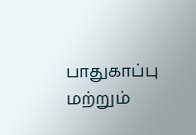பாதுகாப்பு மற்றும்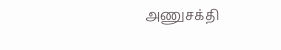அணுசக்தி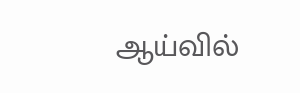ஆய்வில்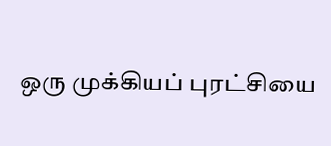ஒரு முக்கியப் புரட்சியை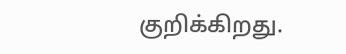குறிக்கிறது.